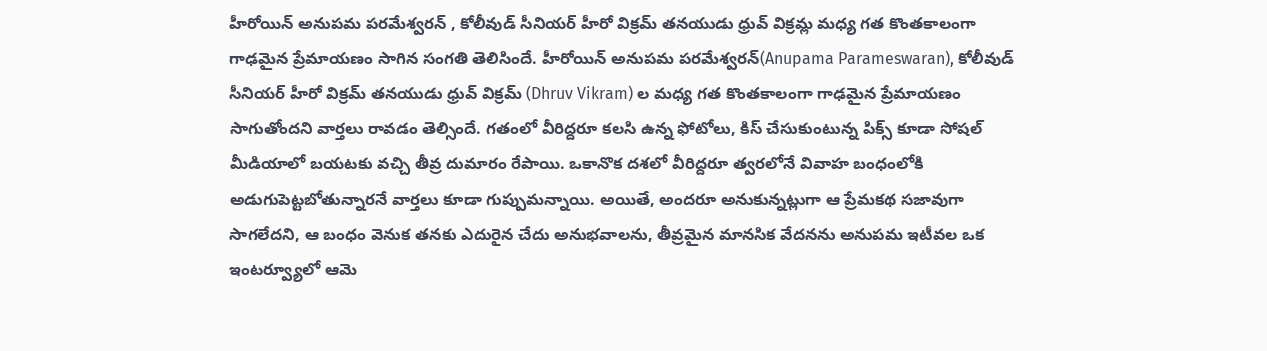హీరోయిన్ అనుపమ పరమేశ్వరన్ , కోలీవుడ్ సీనియర్ హీరో విక్రమ్ తనయుడు ధ్రువ్ విక్రమ్ల మధ్య గత కొంతకాలంగా గాఢమైన ప్రేమాయణం సాగిన సంగతి తెలిసిందే. హీరోయిన్ అనుపమ పరమేశ్వరన్(Anupama Parameswaran), కోలీవుడ్ సీనియర్ హీరో విక్రమ్ తనయుడు ధ్రువ్ విక్రమ్ (Dhruv Vikram) ల మధ్య గత కొంతకాలంగా గాఢమైన ప్రేమాయణం సాగుతోందని వార్తలు రావడం తెల్సిందే. గతంలో వీరిద్దరూ కలసి ఉన్న ఫోటోలు, కిస్ చేసుకుంటున్న పిక్స్ కూడా సోషల్ మీడియాలో బయటకు వచ్చి తీవ్ర దుమారం రేపాయి. ఒకానొక దశలో వీరిద్దరూ త్వరలోనే వివాహ బంధంలోకి అడుగుపెట్టబోతున్నారనే వార్తలు కూడా గుప్పుమన్నాయి. అయితే, అందరూ అనుకున్నట్లుగా ఆ ప్రేమకథ సజావుగా సాగలేదని, ఆ బంధం వెనుక తనకు ఎదురైన చేదు అనుభవాలను, తీవ్రమైన మానసిక వేదనను అనుపమ ఇటీవల ఒక ఇంటర్వ్యూలో ఆమె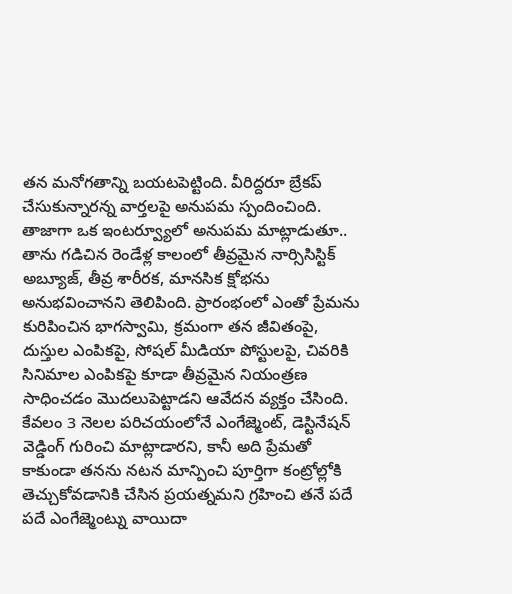తన మనోగతాన్ని బయటపెట్టింది. వీరిద్దరూ బ్రేకప్ చేసుకున్నారన్న వార్తలపై అనుపమ స్పందించింది. తాజాగా ఒక ఇంటర్వ్యూలో అనుపమ మాట్లాడుతూ.. తాను గడిచిన రెండేళ్ల కాలంలో తీవ్రమైన నార్సిసిస్టిక్ అబ్యూజ్, తీవ్ర శారీరక, మానసిక క్షోభను అనుభవించానని తెలిపింది. ప్రారంభంలో ఎంతో ప్రేమను కురిపించిన భాగస్వామి, క్రమంగా తన జీవితంపై, దుస్తుల ఎంపికపై, సోషల్ మీడియా పోస్టులపై, చివరికి సినిమాల ఎంపికపై కూడా తీవ్రమైన నియంత్రణ సాధించడం మొదలుపెట్టాడని ఆవేదన వ్యక్తం చేసింది. కేవలం 3 నెలల పరిచయంలోనే ఎంగేజ్మెంట్, డెస్టినేషన్ వెడ్డింగ్ గురించి మాట్లాడారని, కానీ అది ప్రేమతో కాకుండా తనను నటన మాన్పించి పూర్తిగా కంట్రోల్లోకి తెచ్చుకోవడానికి చేసిన ప్రయత్నమని గ్రహించి తనే పదే పదే ఎంగేజ్మెంట్ను వాయిదా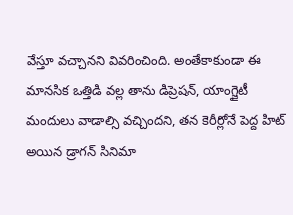వేస్తూ వచ్చానని వివరించింది. అంతేకాకుండా ఈ మానసిక ఒత్తిడి వల్ల తాను డిప్రెషన్, యాంగ్జైటీ మందులు వాడాల్సి వచ్చిందని, తన కెరీర్లోనే పెద్ద హిట్ అయిన డ్రాగన్ సినిమా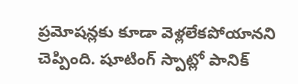ప్రమోషన్లకు కూడా వెళ్లలేకపోయానని చెప్పింది. షూటింగ్ స్పాట్లో పానిక్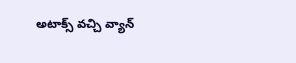అటాక్స్ వచ్చి వ్యాన్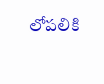లోపలికి